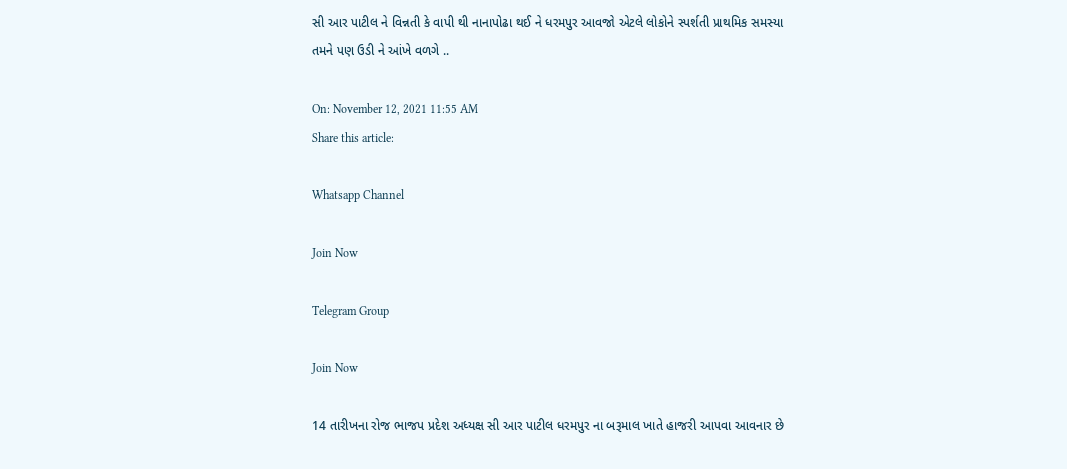સી આર પાટીલ ને વિન્નતી કે વાપી થી નાનાપોઢા થઈ ને ધરમપુર આવજો એટલે લોકોને સ્પર્શતી પ્રાથમિક સમસ્યા તમને પણ ઉડી ને આંખે વળગે ..

On: November 12, 2021 11:55 AM
Share this article:

Whatsapp Channel

Join Now

Telegram Group

Join Now

14 તારીખના રોજ ભાજપ પ્રદેશ અધ્યક્ષ સી આર પાટીલ ધરમપુર ના બરૂમાલ ખાતે હાજરી આપવા આવનાર છે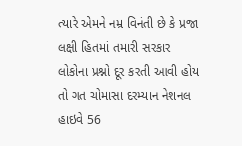ત્યારે એમને નમ્ર વિનંતી છે કે પ્રજા લક્ષી હિતમાં તમારી સરકાર લોકોના પ્રશ્નો દૂર કરતી આવી હોય તો ગત ચોમાસા દરમ્યાન નેશનલ હાઇવે 56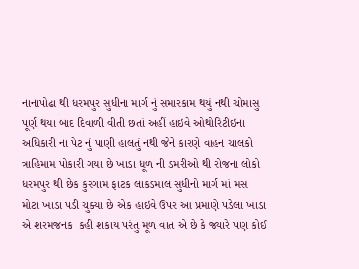નાનાપોઢા થી ધરમપુર સુધીના માર્ગ નું સમારકામ થયું નથી ચોમાસુ પૂર્ણ થયા બાદ દિવાળી વીતી છતાં અહીં હાઇવે ઓથોરિટીઇના અધિકારી ના પેટ નું પાણી હાલતું નથી જેને કારણે વાહન ચાલકો ત્રાહિમામ પોકારી ગયા છે ખાડા ધૂળ ની ડમરીઓ થી રોજના લોકો ધરમપુર થી છેક કુરગામ ફાટક લાકડમાલ સુધીનો માર્ગ માં મસ મોટા ખાડા પડી ચુક્યા છે એક હાઇવે ઉપર આ પ્રમાણે પડેલા ખાડા એ શરમજનક  કહી શકાય પરંતુ મૂળ વાત એ છે કે જ્યારે પણ કોઈ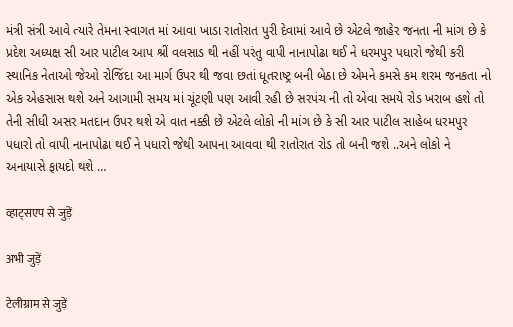મંત્રી સંત્રી આવે ત્યારે તેમના સ્વાગત માં આવા ખાડા રાતોરાત પુરી દેવામાં આવે છે એટલે જાહેર જનતા ની માંગ છે કે પ્રદેશ અધ્યક્ષ સી આર પાટીલ આપ શ્રીં વલસાડ થી નહીં પરંતુ વાપી નાનાપોઢા થઈ ને ધરમપુર પધારો જેથી કરી સ્થાનિક નેતાઓ જેઓ રોજિંદા આ માર્ગ ઉપર થી જવા છતાં ધૂતરાષ્ટ્ર બની બેઠા છે એમને કમસે કમ શરમ જનકતા નો એક એહસાસ થશે અને આગામી સમય માં ચૂંટણી પણ આવી રહી છે સરપંચ ની તો એવા સમયે રોડ ખરાબ હશે તો તેની સીધી અસર મતદાન ઉપર થશે એ વાત નક્કી છે એટલે લોકો ની માંગ છે કે સી આર પાટીલ સાહેબ ધરમપુર પધારો તો વાપી નાનાપોઢા થઈ ને પધારો જેથી આપના આવવા થી રાતોરાત રોડ તો બની જશે ..અને લોકો ને અનાયાસે ફાયદો થશે …

व्हाट्सएप से जुड़ें

अभी जुड़ें

टेलीग्राम से जुड़ें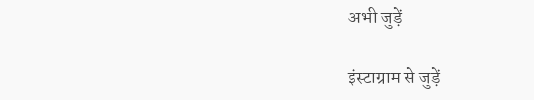अभी जुड़ें

इंस्टाग्राम से जुड़ें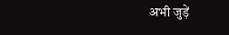अभी जुड़ें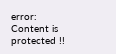error: Content is protected !!